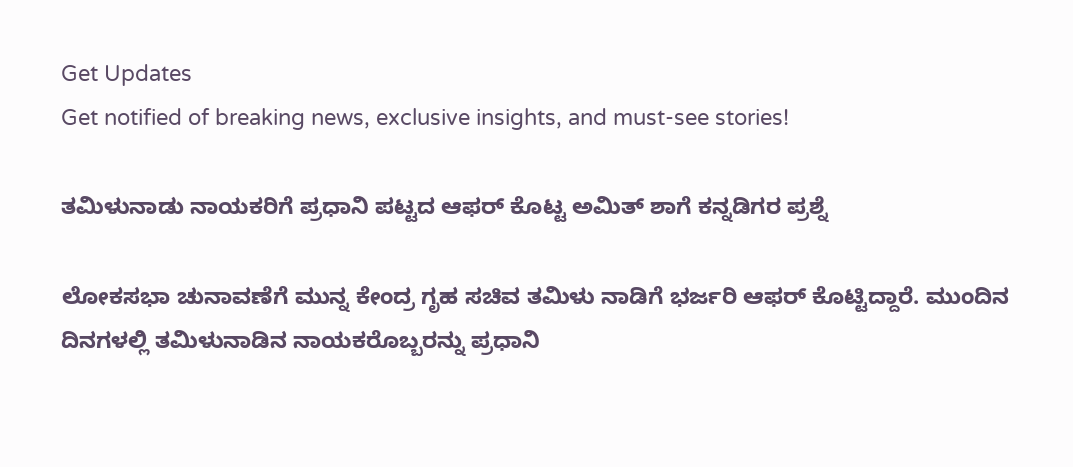Get Updates
Get notified of breaking news, exclusive insights, and must-see stories!

ತಮಿಳುನಾಡು ನಾಯಕರಿಗೆ ಪ್ರಧಾನಿ ಪಟ್ಟದ ಆಫರ್ ಕೊಟ್ಟ ಅಮಿತ್ ಶಾಗೆ ಕನ್ನಡಿಗರ ಪ್ರಶ್ನೆ

ಲೋಕಸಭಾ ಚುನಾವಣೆಗೆ ಮುನ್ನ ಕೇಂದ್ರ ಗೃಹ ಸಚಿವ ತಮಿಳು ನಾಡಿಗೆ ಭರ್ಜರಿ ಆಫರ್ ಕೊಟ್ಟಿದ್ದಾರೆ. ಮುಂದಿನ ದಿನಗಳಲ್ಲಿ ತಮಿಳುನಾಡಿನ ನಾಯಕರೊಬ್ಬರನ್ನು ಪ್ರಧಾನಿ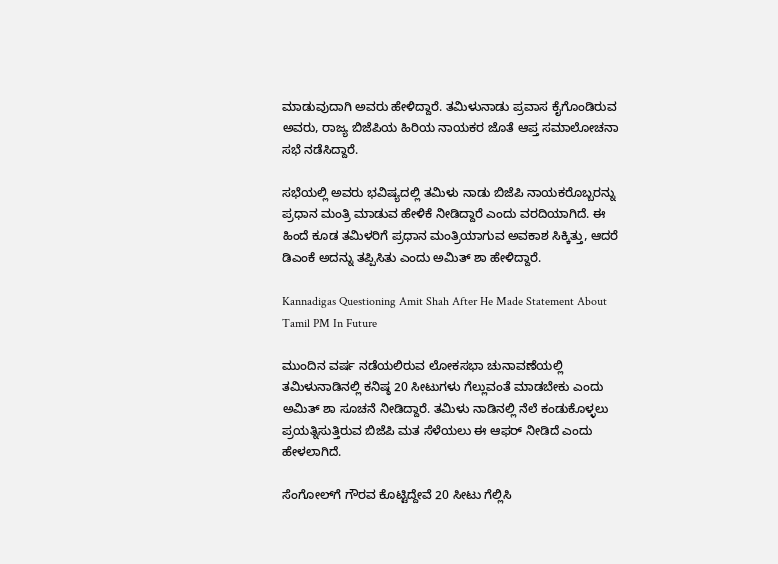ಮಾಡುವುದಾಗಿ ಅವರು ಹೇಳಿದ್ದಾರೆ. ತಮಿಳುನಾಡು ಪ್ರವಾಸ ಕೈಗೊಂಡಿರುವ ಅವರು, ರಾಜ್ಯ ಬಿಜೆಪಿಯ ಹಿರಿಯ ನಾಯಕರ ಜೊತೆ ಆಪ್ತ ಸಮಾಲೋಚನಾ ಸಭೆ ನಡೆಸಿದ್ದಾರೆ.

ಸಭೆಯಲ್ಲಿ ಅವರು ಭವಿಷ್ಯದಲ್ಲಿ ತಮಿಳು ನಾಡು ಬಿಜೆಪಿ ನಾಯಕರೊಬ್ಬರನ್ನು ಪ್ರಧಾನ ಮಂತ್ರಿ ಮಾಡುವ ಹೇಳಿಕೆ ನೀಡಿದ್ದಾರೆ ಎಂದು ವರದಿಯಾಗಿದೆ. ಈ ಹಿಂದೆ ಕೂಡ ತಮಿಳರಿಗೆ ಪ್ರಧಾನ ಮಂತ್ರಿಯಾಗುವ ಅವಕಾಶ ಸಿಕ್ಕಿತ್ತು, ಆದರೆ ಡಿಎಂಕೆ ಅದನ್ನು ತಪ್ಪಿಸಿತು ಎಂದು ಅಮಿತ್ ಶಾ ಹೇಳಿದ್ದಾರೆ.

Kannadigas Questioning Amit Shah After He Made Statement About Tamil PM In Future

ಮುಂದಿನ ವರ್ಷ ನಡೆಯಲಿರುವ ಲೋಕಸಭಾ ಚುನಾವಣೆಯಲ್ಲಿ ತಮಿಳುನಾಡಿನಲ್ಲಿ ಕನಿಷ್ಠ 20 ಸೀಟುಗಳು ಗೆಲ್ಲುವಂತೆ ಮಾಡಬೇಕು ಎಂದು ಅಮಿತ್ ಶಾ ಸೂಚನೆ ನೀಡಿದ್ದಾರೆ. ತಮಿಳು ನಾಡಿನಲ್ಲಿ ನೆಲೆ ಕಂಡುಕೊಳ್ಳಲು ಪ್ರಯತ್ನಿಸುತ್ತಿರುವ ಬಿಜೆಪಿ ಮತ ಸೆಳೆಯಲು ಈ ಆಫರ್ ನೀಡಿದೆ ಎಂದು ಹೇಳಲಾಗಿದೆ.

ಸೆಂಗೋಲ್‌ಗೆ ಗೌರವ ಕೊಟ್ಟಿದ್ದೇವೆ 20 ಸೀಟು ಗೆಲ್ಲಿಸಿ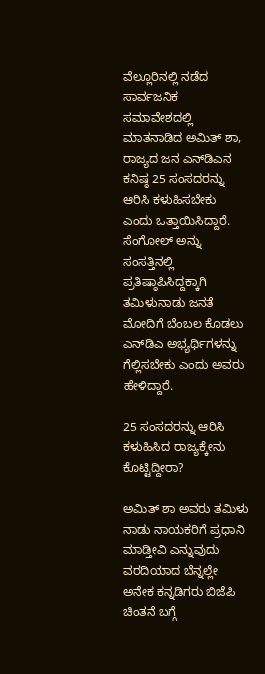ವೆಲ್ಲೂರಿನಲ್ಲಿ ನಡೆದ ಸಾರ್ವಜನಿಕ ಸಮಾವೇಶದಲ್ಲಿ ಮಾತನಾಡಿದ ಅಮಿತ್ ಶಾ, ರಾಜ್ಯದ ಜನ ಎನ್‌ಡಿಎನ ಕನಿಷ್ಠ 25 ಸಂಸದರನ್ನು ಆರಿಸಿ ಕಳುಹಿಸಬೇಕು ಎಂದು ಒತ್ತಾಯಿಸಿದ್ದಾರೆ. ಸೆಂಗೋಲ್ ಅನ್ನು ಸಂಸತ್ತಿನಲ್ಲಿ ಪ್ರತಿಷ್ಠಾಪಿಸಿದ್ದಕ್ಕಾಗಿ ತಮಿಳುನಾಡು ಜನತೆ ಮೋದಿಗೆ ಬೆಂಬಲ ಕೊಡಲು ಎನ್‌ಡಿಎ ಅಭ್ಯರ್ಥಿಗಳನ್ನು ಗೆಲ್ಲಿಸಬೇಕು ಎಂದು ಅವರು ಹೇಳಿದ್ದಾರೆ.

25 ಸಂಸದರನ್ನು ಆರಿಸಿ ಕಳುಹಿಸಿದ ರಾಜ್ಯಕ್ಕೇನು ಕೊಟ್ಟಿದ್ದೀರಾ?

ಅಮಿತ್ ಶಾ ಅವರು ತಮಿಳು ನಾಡು ನಾಯಕರಿಗೆ ಪ್ರಧಾನಿ ಮಾಡ್ತೀವಿ ಎನ್ನುವುದು ವರದಿಯಾದ ಬೆನ್ನಲ್ಲೇ ಅನೇಕ ಕನ್ನಡಿಗರು ಬಿಜೆಪಿ ಚಿಂತನೆ ಬಗ್ಗೆ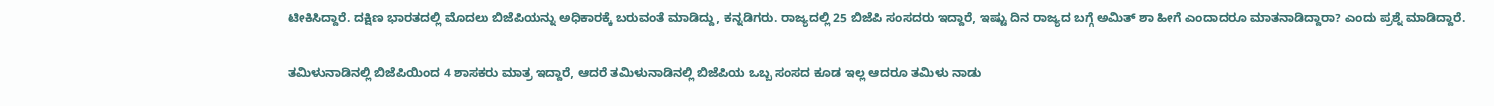ಟೀಕಿಸಿದ್ದಾರೆ. ದಕ್ಷಿಣ ಭಾರತದಲ್ಲಿ ಮೊದಲು ಬಿಜೆಪಿಯನ್ನು ಅಧಿಕಾರಕ್ಕೆ ಬರುವಂತೆ ಮಾಡಿದ್ದು, ಕನ್ನಡಿಗರು. ರಾಜ್ಯದಲ್ಲಿ 25 ಬಿಜೆಪಿ ಸಂಸದರು ಇದ್ದಾರೆ, ಇಷ್ಟು ದಿನ ರಾಜ್ಯದ ಬಗ್ಗೆ ಅಮಿತ್ ಶಾ ಹೀಗೆ ಎಂದಾದರೂ ಮಾತನಾಡಿದ್ದಾರಾ? ಎಂದು ಪ್ರಶ್ನೆ ಮಾಡಿದ್ದಾರೆ.

ತಮಿಳುನಾಡಿನಲ್ಲಿ ಬಿಜೆಪಿಯಿಂದ 4 ಶಾಸಕರು ಮಾತ್ರ ಇದ್ದಾರೆ, ಆದರೆ ತಮಿಳುನಾಡಿನಲ್ಲಿ ಬಿಜೆಪಿಯ ಒಬ್ಬ ಸಂಸದ ಕೂಡ ಇಲ್ಲ ಆದರೂ ತಮಿಳು ನಾಡು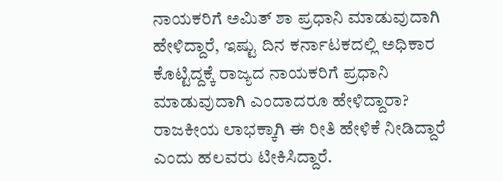ನಾಯಕರಿಗೆ ಅಮಿತ್ ಶಾ ಪ್ರಧಾನಿ ಮಾಡುವುದಾಗಿ ಹೇಳಿದ್ದಾರೆ, ಇಷ್ಟು ದಿನ ಕರ್ನಾಟಕದಲ್ಲಿ ಅಧಿಕಾರ ಕೊಟ್ಟಿದ್ದಕ್ಕೆ ರಾಜ್ಯದ ನಾಯಕರಿಗೆ ಪ್ರಧಾನಿ ಮಾಡುವುದಾಗಿ ಎಂದಾದರೂ ಹೇಳಿದ್ದಾರಾ? ರಾಜಕೀಯ ಲಾಭಕ್ಕಾಗಿ ಈ ರೀತಿ ಹೇಳಿಕೆ ನೀಡಿದ್ದಾರೆ ಎಂದು ಹಲವರು ಟೀಕಿಸಿದ್ದಾರೆ.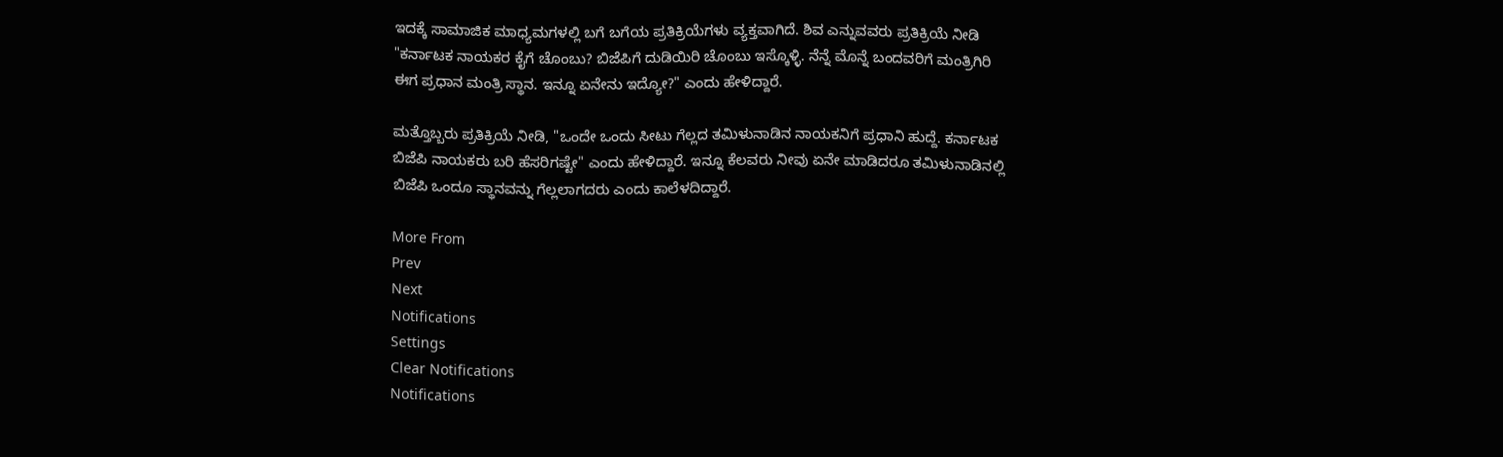ಇದಕ್ಕೆ ಸಾಮಾಜಿಕ ಮಾಧ್ಯಮಗಳಲ್ಲಿ ಬಗೆ ಬಗೆಯ ಪ್ರತಿಕ್ರಿಯೆಗಳು ವ್ಯಕ್ತವಾಗಿದೆ. ಶಿವ ಎನ್ನುವವರು ಪ್ರತಿಕ್ರಿಯೆ ನೀಡಿ "ಕರ್ನಾಟಕ ನಾಯಕರ ಕೈಗೆ ಚೊಂಬು? ಬಿಜೆಪಿಗೆ ದುಡಿಯಿರಿ ಚೊಂಬು ಇಸ್ಕೊಳ್ಳಿ. ನೆನ್ನೆ ಮೊನ್ನೆ ಬಂದವರಿಗೆ ಮಂತ್ರಿಗಿರಿ ಈಗ ಪ್ರಧಾನ ಮಂತ್ರಿ ಸ್ಥಾನ. ಇನ್ನೂ ಏನೇನು ಇದ್ಯೋ?" ಎಂದು ಹೇಳಿದ್ದಾರೆ.

ಮತ್ತೊಬ್ಬರು ಪ್ರತಿಕ್ರಿಯೆ ನೀಡಿ, "ಒಂದೇ ಒಂದು ಸೀಟು ಗೆಲ್ಲದ ತಮಿಳುನಾಡಿನ ನಾಯಕನಿಗೆ ಪ್ರಧಾನಿ ಹುದ್ದೆ. ಕರ್ನಾಟಕ ಬಿಜೆಪಿ ನಾಯಕರು ಬರಿ ಹೆಸರಿಗಷ್ಟೇ" ಎಂದು ಹೇಳಿದ್ದಾರೆ. ಇನ್ನೂ ಕೆಲವರು ನೀವು ಏನೇ ಮಾಡಿದರೂ ತಮಿಳುನಾಡಿನಲ್ಲಿ ಬಿಜೆಪಿ ಒಂದೂ ಸ್ಥಾನವನ್ನು ಗೆಲ್ಲಲಾಗದರು ಎಂದು ಕಾಲೆಳದಿದ್ದಾರೆ.

More From
Prev
Next
Notifications
Settings
Clear Notifications
Notifications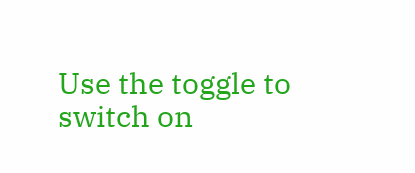Use the toggle to switch on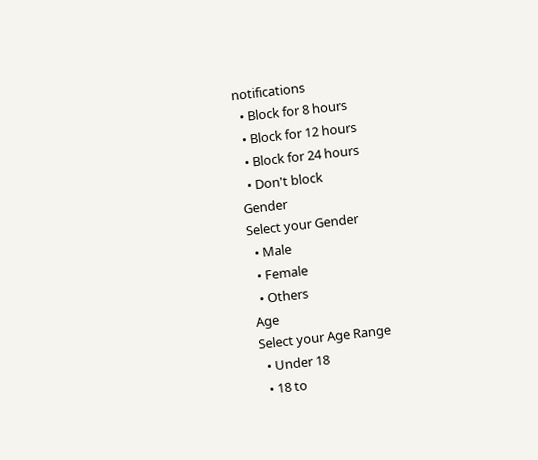notifications
  • Block for 8 hours
  • Block for 12 hours
  • Block for 24 hours
  • Don't block
Gender
Select your Gender
  • Male
  • Female
  • Others
Age
Select your Age Range
  • Under 18
  • 18 to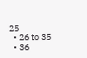25
  • 26 to 35
  • 36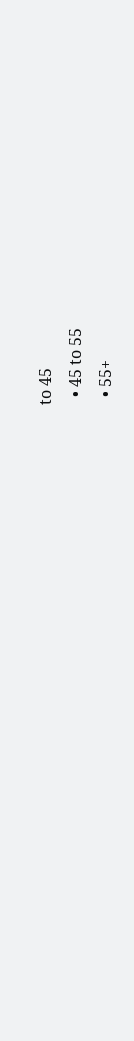to 45
  • 45 to 55
  • 55+